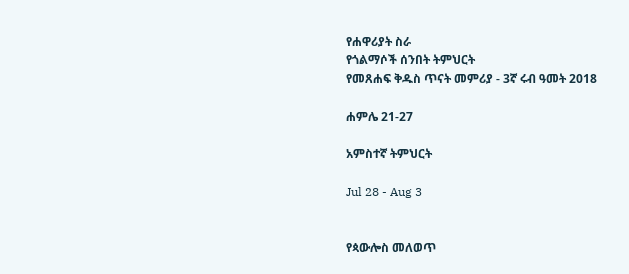የሐዋሪያት ስራ
የጎልማሶች ሰንበት ትምህርት
የመጸሐፍ ቅዱስ ጥናት መምሪያ - 3ኛ ሩብ ዓመት 2018

ሐምሌ 21-27

አምስተኛ ትምህርት

Jul 28 - Aug 3


የጳውሎስ መለወጥ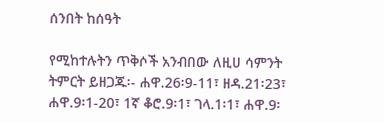ሰንበት ከሰዓት

የሚከተሉትን ጥቅሶች አንብበው ለዚሀ ሳምንት ትምርት ይዘጋጁ፡- ሐዋ.26፡9-11፣ ዘዳ.21፡23፣ ሐዋ.9፡1-20፣ 1ኛ ቆሮ.9፡1፣ ገላ.1፡1፣ ሐዋ.9፡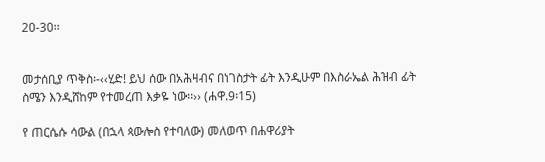20-30፡፡


መታሰቢያ ጥቅስ፡-‹‹ሂድ! ይህ ሰው በአሕዛብና በነገስታት ፊት እንዲሁም በእስራኤል ሕዝብ ፊት ስሜን እንዲሸከም የተመረጠ እቃዬ ነው፡፡›› (ሐዋ.9፡15)

የ ጠርሴሱ ሳውል (በኋላ ጳውሎስ የተባለው) መለወጥ በሐዋሪያት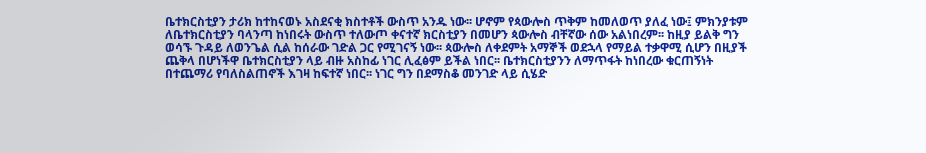ቤተክርስቲያን ታሪክ ከተከናወኑ አስደናቂ ክስተቶች ውስጥ አንዱ ነው፡፡ ሆኖም የጳውሎስ ጥቅም ከመለወጥ ያለፈ ነው፤ ምክንያቱም ለቤተክርስቲያን ባላንጣ ከነበሩት ውስጥ ተለውጦ ቀናተኛ ክርስቲያን በመሆን ጳውሎስ ብቸኛው ሰው አልነበረም፡፡ ከዚያ ይልቅ ግን ወሳኙ ጉዳይ ለወንጌል ሲል ከሰራው ገድል ጋር የሚገናኝ ነው፡፡ ጳውሎስ ለቀደምት አማኞች ወደኋላ የማይል ተቃዋሚ ሲሆን በዚያች ጨቅላ በሆነችዋ ቤተክርስቲያን ላይ ብዙ አስከፊ ነገር ሊፈፅም ይችል ነበር፡፡ ቤተክርስቲያንን ለማጥፋት ከነበረው ቁርጠኝነት በተጨማሪ የባለስልጠኖች እገዛ ከፍተኛ ነበር፡፡ ነገር ግን በደማስቆ መንገድ ላይ ሲሄድ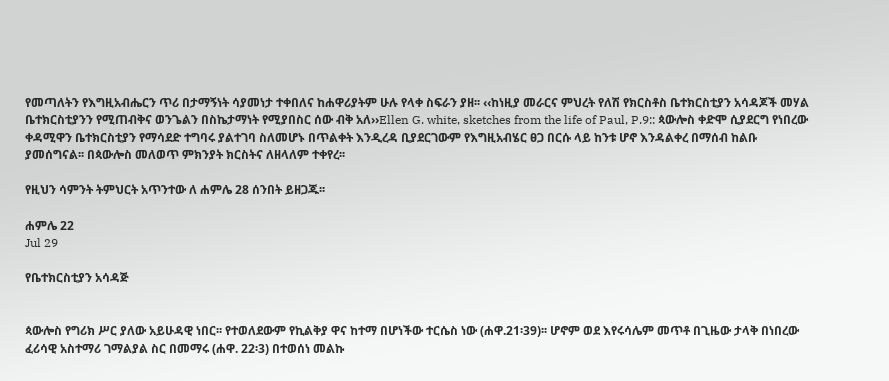የመጣለትን የእግዚአብሔርን ጥሪ በታማኝነት ሳያመነታ ተቀበለና ከሐዋሪያትም ሁሉ የላቀ ስፍራን ያዘ፡፡ ‹‹ከነዚያ መራርና ምህረት የለሽ የክርስቶስ ቤተክርስቲያን አሳዳጆች መሃል ቤተክርስቲያንን የሚጠብቅና ወንጌልን በስኬታማነት የሚያበስር ሰው ብቅ አለ››Ellen G. white, sketches from the life of Paul, P.9:: ጳውሎስ ቀድሞ ሲያደርግ የነበረው ቀዳሚዋን ቤተክርስቲያን የማሳደድ ተግባሩ ያልተገባ ስለመሆኑ በጥልቀት እንዲረዳ ቢያደርገውም የእግዚአብሄር ፀጋ በርሱ ላይ ከንቱ ሆኖ እንዳልቀረ በማሰብ ከልቡ ያመሰግናል፡፡ በጳውሎስ መለወጥ ምክንያት ክርስትና ለዘላለም ተቀየረ፡፡

የዚህን ሳምንት ትምህርት አጥንተው ለ ሐምሌ 28 ሰንበት ይዘጋጁ፡፡

ሐምሌ 22
Jul 29

የቤተክርስቲያን አሳዳጅ


ጳውሎስ የግሪክ ሥር ያለው አይሁዳዊ ነበር፡፡ የተወለደውም የኪልቅያ ዋና ከተማ በሆነችው ተርሴስ ነው (ሐዋ.21፡39)፡፡ ሆኖም ወደ እየሩሳሌም መጥቶ በጊዜው ታላቅ በነበረው ፈሪሳዊ አስተማሪ ገማልያል ስር በመማሩ (ሐዋ. 22፡3) በተወሰነ መልኩ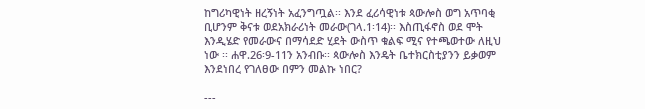ከግሪካዊነት ዘረኝነት አፈንግጧል፡፡ እንደ ፈሪሳዊነቱ ጳውሎስ ወግ አጥባቂ ቢሆንም ቅናቱ ወደአክራሪነት መራው(ገላ.1፡14)፡፡ እስጢፋኖስ ወደ ሞት እንዲሄድ የመራውና በማሳደድ ሂደት ውስጥ ቁልፍ ሚና የተጫወተው ለዚህ ነው ፡፡ ሐዋ.26፡9-11ን አንብቡ፡፡ ጳውሎስ እንዴት ቤተክርስቲያንን ይቃወም እንደነበረ የገለፀው በምን መልኩ ነበር?

---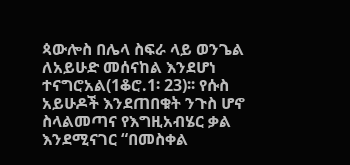ጳውሎስ በሌላ ስፍራ ላይ ወንጌል ለአይሁድ መሰናከል እንደሆነ ተናግሮአል(1ቆሮ.1፡ 23)፡፡ የሱስ አይሁዶች እንደጠበቁት ንጉስ ሆኖ ስላልመጣና የእግዚአብሄር ቃል እንደሚናገር “በመስቀል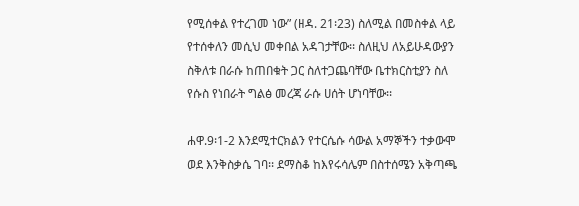የሚሰቀል የተረገመ ነው” (ዘዳ. 21፡23) ስለሚል በመስቀል ላይ የተሰቀለን መሲህ መቀበል አዳገታቸው፡፡ ስለዚህ ለአይሁዳውያን ስቅለቱ በራሱ ከጠበቁት ጋር ስለተጋጨባቸው ቤተክርስቲያን ስለ የሱስ የነበራት ግልፅ መረጃ ራሱ ሀሰት ሆነባቸው፡፡

ሐዋ.9፡1-2 እንደሚተርክልን የተርሴሱ ሳውል አማኞችን ተቃውሞ ወደ እንቅስቃሴ ገባ፡፡ ደማስቆ ከእየሩሳሌም በስተሰሜን አቅጣጫ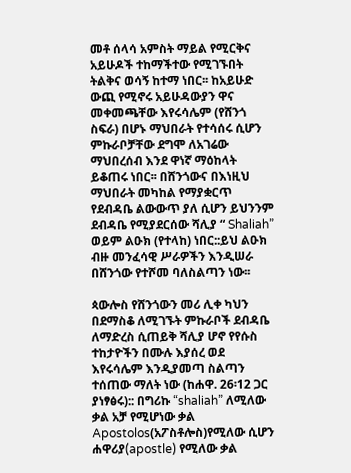መቶ ሰላሳ አምስት ማይል የሚርቅና አይሁዶች ተከማችተው የሚገኙበት ትልቅና ወሳኝ ከተማ ነበር፡፡ ከአይሁድ ውጪ የሚኖሩ አይሁዳውያን ዋና መቀመጫቸው እየሩሳሌም (የሸንጎ ስፍራ) በሆኑ ማህበራት የተሳሰሩ ሲሆን ምኩራቦቻቸው ደግሞ ለአገሬው ማህበረሰብ እንደ ዋነኛ ማዕከላት ይቆጠሩ ነበር፡፡ በሸንጎውና በእነዚህ ማህበራት መካከል የማያቋርጥ የደብዳቤ ልውውጥ ያለ ሲሆን ይህንንም ደብዳቤ የሚያደርሰው ሻሊያ “ Shaliah” ወይም ልዑክ (የተላከ) ነበር::ይህ ልዑክ ብዙ መንፈሳዊ ሥራዎችን እንዲሠራ በሸንጎው የተሾመ ባለስልጣን ነው፡፡

ጳውሎስ የሸንጎውን መሪ ሊቀ ካህን በደማስቆ ለሚገኙት ምኩራቦች ደብዳቤ ለማድረስ ሲጠይቅ ሻሊያ ሆኖ የየሱስ ተከታዮችን በሙሉ እያሰረ ወደ እየሩሳሌም እንዲያመጣ ስልጣን ተሰጠው ማለት ነው (ከሐዋ. 26፡12 ጋር ያነፃፅሩ):: በግሪኩ “shaliah” ለሚለው ቃል አቻ የሚሆነው ቃል Apostolos(አፖስቶሎስ)የሚለው ሲሆን ሐዋሪያ(apostle) የሚለው ቃል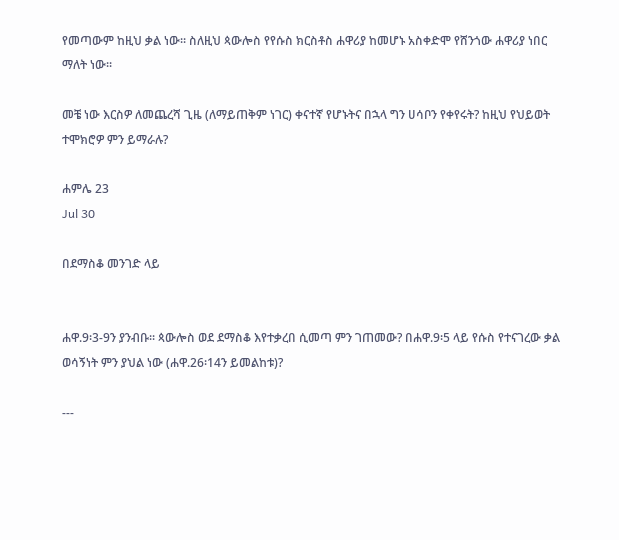የመጣውም ከዚህ ቃል ነው፡፡ ስለዚህ ጳውሎስ የየሱስ ክርስቶስ ሐዋሪያ ከመሆኑ አስቀድሞ የሸንጎው ሐዋሪያ ነበር ማለት ነው፡፡

መቼ ነው እርስዎ ለመጨረሻ ጊዜ (ለማይጠቅም ነገር) ቀናተኛ የሆኑትና በኋላ ግን ሀሳቦን የቀየሩት? ከዚህ የህይወት ተሞክሮዎ ምን ይማራሉ?

ሐምሌ 23
Jul 30

በደማስቆ መንገድ ላይ


ሐዋ.9፡3-9ን ያንብቡ፡፡ ጳውሎስ ወደ ደማስቆ እየተቃረበ ሲመጣ ምን ገጠመው? በሐዋ.9፡5 ላይ የሱስ የተናገረው ቃል ወሳኝነት ምን ያህል ነው (ሐዋ.26፡14ን ይመልከቱ)?

---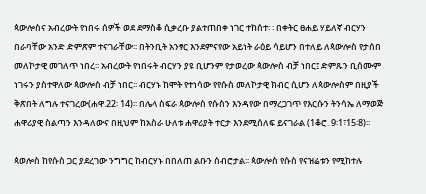ጳውሎስና አብረውት የነበሩ ሰዎች ወደ ደማስቆ ሲቃረቡ ያልተጠበቀ ነገር ተከሰተ፡ ፡ በቀትር ፀሐይ ሃይለኛ ብርሃን በራባቸው አንድ ድምጽም ተናገራቸው፡፡ በትንቢት አንፃር እንደምናየው አይነት ራዕይ ሳይሆን በተለይ ለጳውሎስ የታሰበ መለኮታዊ መገለጥ ነበረ፡፡ አብረውት የነበሩት ብርሃን ያዩ ቢሆንም የታወረው ጳውሎስ ብቻ ነበር፤ ድምጹን ቢሰሙም ነገሩን ያስተዋለው ጳውሎስ ብቻ ነበር፡፡ ብርሃኑ ከሞት የተነሳው የየሱስ መለኮታዊ ክብር ሲሆን ለጳውሎስም በዚያች ቅጽበት ለግሉ ተናገረው(ሐዋ.22፡ 14)፡፡ በሌላ ስፍራ ጳውሎስ የሱስን እንዳየው በማረጋገጥ የእርሱን ትንሳኤ ለማወጅ ሐዋሪያዊ ስልጣን እንዳለውና በዚህም ከአስራ ሁለቱ ሐዋሪያት ተርታ እንደሚሰለፍ ይናገራል (1ቆሮ. 9፡1፣15፡8)፡፡

ጳወሎስ ከየሱስ ጋር ያደረገው ንግግር ከብርሃኑ በበለጠ ልቡን ሰብሮታል፡፡ ጳውሎስ የሱስ የናዝሬቱን የሚከተሉ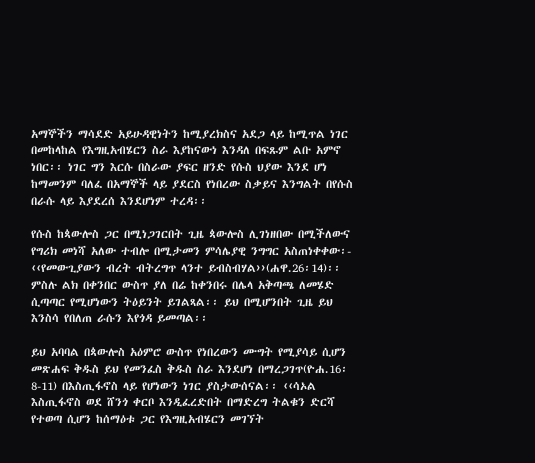አማኞችን ማሳደድ አይሁዳዊነትን ከሚያረክስና አደጋ ላይ ከሚጥል ነገር በመከላከል የእግዚአብሄርን ስራ እያከናውነ እንዳለ በፍጹም ልቡ አምኖ ነበር፡፡ ነገር ግን እርሱ በስራው ያፍር ዘንድ የሱስ ህያው እንደ ሆነ ከማመንም ባለፈ በአማኞች ላይ ያደርስ የነበረው ስቃይና እንግልት በየሱስ በራሱ ላይ እያደረሰ እንደሆነም ተረዳ፡፡

የሱስ ከጳውሎስ ጋር በሚነጋገርበት ጊዜ ጳውሎስ ሊገነዘበው በሚችለውና የግሪክ መነሻ አለው ተብሎ በሚታመን ምሳሌያዊ ንግግር አስጠነቀቀው፡- ‹‹የመውጊያውን ብረት ብትረግጥ ላንተ ይብስብሃል››(ሐዋ.26፡14)፡፡ ምስሉ ልክ በቀንበር ውስጥ ያለ በሬ ከቀንበሩ በሌላ አቅጣጫ ለመሄድ ሲጣጣር የሚሆነውን ትዕይንት ይገልጻል፡፡ ይህ በሚሆንበት ጊዜ ይህ እንስሳ የበለጠ ራሱን እየጎዳ ይመጣል፡፡

ይህ አባባል በጳውሎስ አዕምሮ ውስጥ የነበረውን ሙግት የሚያሳይ ሲሆን መጽሐፍ ቅዱስ ይህ የመንፈስ ቅዱስ ስራ እንደሆነ በማረጋገጥ(ዮሐ.16፡ 8-11) በእስጢፋኖስ ላይ የሆነውን ነገር ያስታውሰናል፡፡ ‹‹ሳኦል እስጢፋኖስ ወደ ሸንጎ ቀርቦ እንዲፈረድበት በማድረግ ትልቁን ድርሻ የተወጣ ሲሆን ከሰማዕቱ ጋር የእግዚአብሄርን መገኘት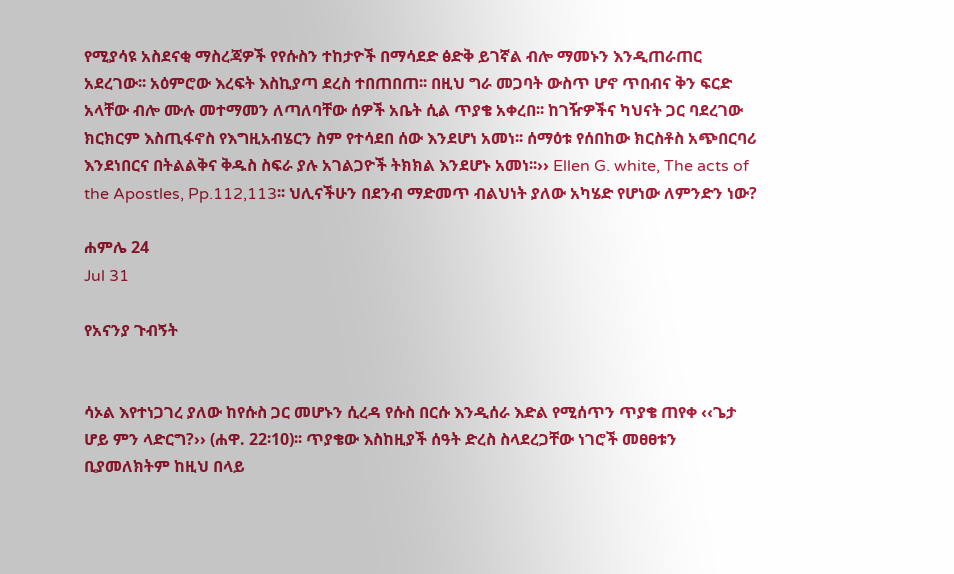የሚያሳዩ አስደናቂ ማስረጃዎች የየሱስን ተከታዮች በማሳደድ ፅድቅ ይገኛል ብሎ ማመኑን እንዲጠራጠር አደረገው፡፡ አዕምሮው እረፍት እስኪያጣ ደረስ ተበጠበጠ፡፡ በዚህ ግራ መጋባት ውስጥ ሆኖ ጥበብና ቅን ፍርድ አላቸው ብሎ ሙሉ መተማመን ለጣለባቸው ሰዎች አቤት ሲል ጥያቄ አቀረበ፡፡ ከገዥዎችና ካህናት ጋር ባደረገው ክርክርም እስጢፋኖስ የእግዚአብሄርን ስም የተሳደበ ሰው እንደሆነ አመነ፡፡ ሰማዕቱ የሰበከው ክርስቶስ አጭበርባሪ እንደነበርና በትልልቅና ቅዱስ ስፍራ ያሉ አገልጋዮች ትክክል እንደሆኑ አመነ፡፡›› Ellen G. white, The acts of the Apostles, Pp.112,113፡፡ ህሊናችሁን በደንብ ማድመጥ ብልህነት ያለው አካሄድ የሆነው ለምንድን ነው?

ሐምሌ 24
Jul 31

የአናንያ ጉብኝት


ሳኦል እየተነጋገረ ያለው ከየሱስ ጋር መሆኑን ሲረዳ የሱስ በርሱ እንዲሰራ እድል የሚሰጥን ጥያቄ ጠየቀ ‹‹ጌታ ሆይ ምን ላድርግ?›› (ሐዋ. 22፡10)፡፡ ጥያቄው እስከዚያች ሰዓት ድረስ ስላደረጋቸው ነገሮች መፀፀቱን ቢያመለክትም ከዚህ በላይ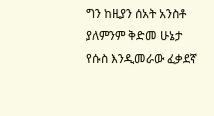ግን ከዚያን ሰአት አንስቶ ያለምንም ቅድመ ሁኔታ የሱስ እንዲመራው ፈቃደኛ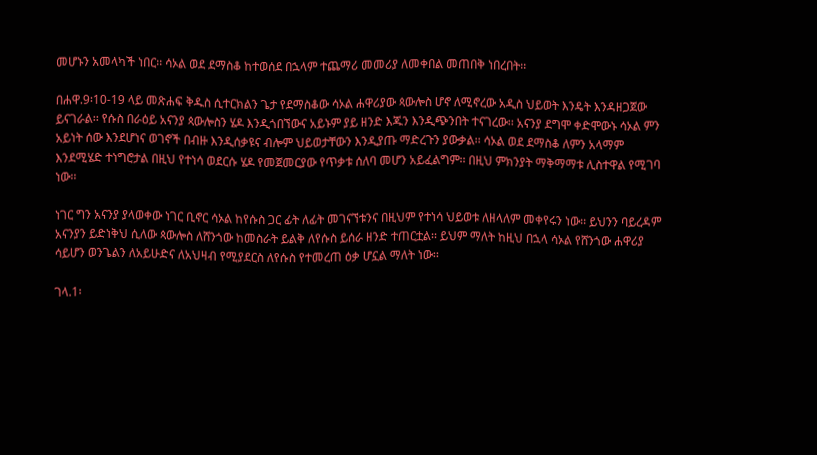መሆኑን አመላካች ነበር፡፡ ሳኦል ወደ ደማስቆ ከተወሰደ በኋላም ተጨማሪ መመሪያ ለመቀበል መጠበቅ ነበረበት፡፡

በሐዋ.9፡10-19 ላይ መጽሐፍ ቅዱስ ሲተርክልን ጌታ የደማስቆው ሳኦል ሐዋሪያው ጳውሎስ ሆኖ ለሚኖረው አዲስ ህይወት እንዴት እንዳዘጋጀው ይናገራል፡፡ የሱስ በራዕይ አናንያ ጳውሎስን ሄዶ እንዲጎበኘውና አይኑም ያይ ዘንድ እጁን እንዲጭንበት ተናገረው፡፡ አናንያ ደግሞ ቀድሞውኑ ሳኦል ምን አይነት ሰው እንደሆነና ወገኖች በብዙ እንዲሰቃዩና ብሎም ህይወታቸውን እንዲያጡ ማድረጉን ያውቃል፡፡ ሳኦል ወደ ደማስቆ ለምን አላማም እንደሚሄድ ተነግሮታል በዚህ የተነሳ ወደርሱ ሄዶ የመጀመርያው የጥቃቱ ሰለባ መሆን አይፈልግም፡፡ በዚህ ምክንያት ማቅማማቱ ሊስተዋል የሚገባ ነው፡፡

ነገር ግን አናንያ ያላወቀው ነገር ቢኖር ሳኦል ከየሱስ ጋር ፊት ለፊት መገናኘቱንና በዚህም የተነሳ ህይወቱ ለዘላለም መቀየሩን ነው፡፡ ይህንን ባይረዳም አናንያን ይድነቅህ ሲለው ጳውሎስ ለሸንጎው ከመስራት ይልቅ ለየሱስ ይሰራ ዘንድ ተጠርቷል፡፡ ይህም ማለት ከዚህ በኋላ ሳኦል የሸንጎው ሐዋሪያ ሳይሆን ወንጌልን ለአይሁድና ለአህዛብ የሚያደርስ ለየሱስ የተመረጠ ዕቃ ሆኗል ማለት ነው፡፡

ገላ.1፡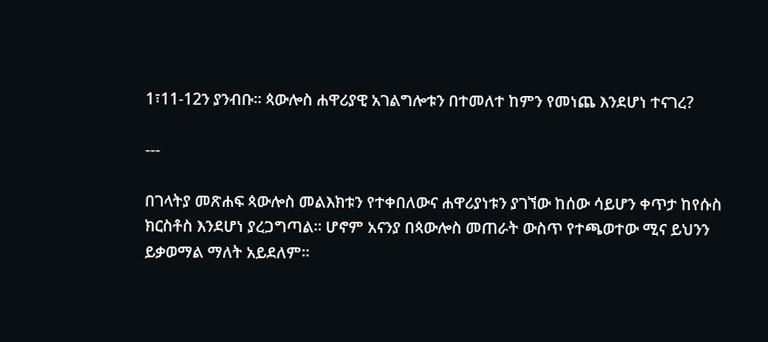1፣11-12ን ያንብቡ፡፡ ጳውሎስ ሐዋሪያዊ አገልግሎቱን በተመለተ ከምን የመነጨ እንደሆነ ተናገረ?

---

በገላትያ መጽሐፍ ጳውሎስ መልእክቱን የተቀበለውና ሐዋሪያነቱን ያገኘው ከሰው ሳይሆን ቀጥታ ከየሱስ ክርስቶስ እንደሆነ ያረጋግጣል፡፡ ሆኖም አናንያ በጳውሎስ መጠራት ውስጥ የተጫወተው ሚና ይህንን ይቃወማል ማለት አይደለም፡፡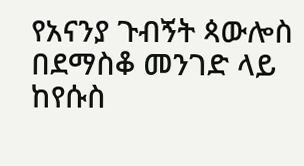የአናንያ ጉብኝት ጳውሎስ በደማስቆ መንገድ ላይ ከየሱስ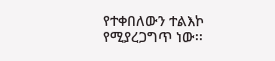የተቀበለውን ተልእኮ የሚያረጋግጥ ነው፡፡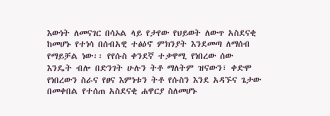እውነት ለመናገር በሳኦል ላይ የታየው የህይወት ለውጥ አስደናቂ ከመሆኑ የተነሳ በሰብአዊ ተፅዕኖ ምክንያት እንደመጣ ለማሰብ የማይቻል ነው፡፡ የየሱስ ቀንደኛ ተቃዋሚ የነበረው ሰው እንዴት ብሎ በድንገት ሁሉን ትቶ ማለትም ዝናውን፣ ቀድሞ የነበረውን ስራና የፀና እምነቱን ትቶ የሱስን እንደ አዳኙና ጌታው በመቀበል የተሰጠ አስደናቂ ሐዋርያ ስለመሆኑ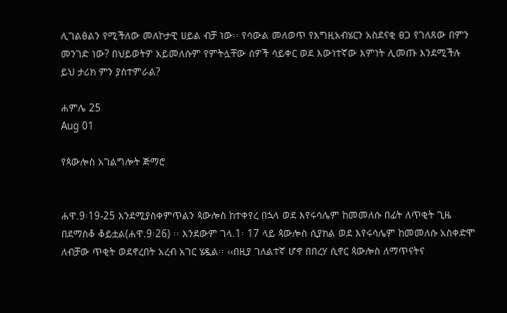ሊገልፅልን የሚችለው መለኮታዊ ሀይል ብቻ ነው፡፡ የሳውል መለወጥ የእግዚአብሄርን አስደናቂ ፀጋ የገለጸው በምን መንገድ ነው? በህይወትዎ አይመለሱም የምትሏቸው ሰዎች ሳይቀር ወደ እውነተኛው እምነት ሊመጡ እንደሚችሉ ይህ ታሪክ ምን ያስተምራል?

ሐምሌ 25
Aug 01

የጳውሎስ አገልግሎት ጅማሮ


ሐዋ.9፡19-25 እንደሚያስቀምጥልን ጳውሎስ ከተቀየረ በኋላ ወደ እየሩሳሌም ከመመለሱ በፊት ለጥቂት ጊዜ በደማስቆ ቆይቷል(ሐዋ.9፡26) ፡፡ እንደውም ገላ.1፡ 17 ላይ ጳውሎስ ሲያክል ወደ እየሩሳሌም ከመመለሱ አስቀድሞ ለብቻው ጥቂት ወደኖረበት አረብ አገር ሄዷል፡፡ ‹‹በዚያ ገለልተኛ ሆኖ በበረሃ ሲኖር ጳውሎስ ለማጥናትና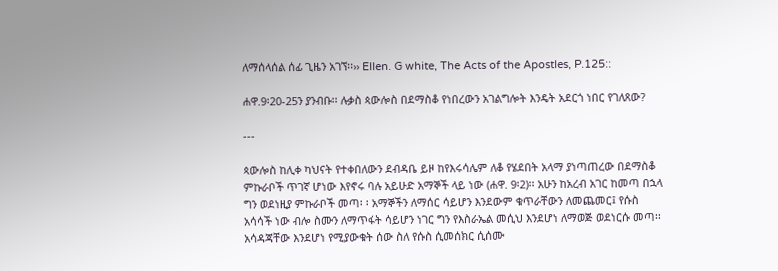ለማሰላሰል ሰፊ ጊዜን አገኘ፡፡›› Ellen. G white, The Acts of the Apostles, P.125::

ሐዋ.9፡20-25ን ያንብቡ፡፡ ሉቃስ ጳውሎስ በደማስቆ የነበረውን አገልግሎት እንዴት አደርጎ ነበር የገለጸው?

---

ጳውሎስ ከሊቀ ካህናት የተቀበለውን ደብዳቤ ይዞ ከየእሩሳሌም ለቆ የሄደበት አላማ ያነጣጠረው በደማስቆ ምኩራቦች ጥገኛ ሆነው እየኖሩ ባሉ አይሁድ አማኞች ላይ ነው (ሐዋ. 9፡2)፡፡ አሁን ከአረብ አገር ከመጣ በኋላ ግን ወደነዚያ ምኩራቦች መጣ፡ ፡ አማኞችን ለማሰር ሳይሆን እንደውም ቁጥራቸውን ለመጨመር፤ የሱስ አሳሳች ነው ብሎ ስሙን ለማጥፋት ሳይሆን ነገር ግን የእስራኤል መሲህ እንደሆነ ለማወጅ ወደነርሱ መጣ፡፡ አሳዳጃቸው እንደሆነ የሚያውቁት ሰው ስለ የሱስ ሲመሰክር ሲሰሙ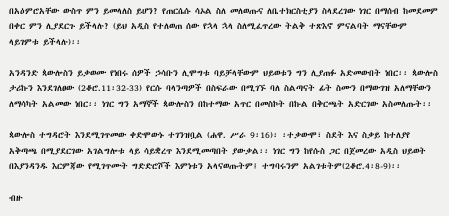በአዕምሮአቸው ውስጥ ምን ይመላለስ ይሆን? የጠርሴሱ ሳኦል ስለ መለወጡና ለቤተክርስቲያን ስላደረገው ነገር በማሰብ ከመደመም በቀር ምን ሊያደርጉ ይችላሉ? (ይህ አዲስ የተለወጠ ሰው የኋላ ኋላ ስለሚፈጥረው ትልቅ ተጽእኖ ምናልባት ማናቸውም ላይገምቱ ይችላሉ)፡፡

አንዳንድ ጳውሎስን ይቃወሙ የነበሩ ሰዎች ኃሳቡን ሊሞግቱ ባይቻላቸውም ህይወቱን ግን ሊያጠፉ አድመውበት ነበር፡፡ ጳውሎስ ታሪኩን እንደገለፀው (2ቆሮ.11፡32-33) የርሱ ባላንጣዎች በስፍራው በሚገኙ ባለ ስልጣናት ፊት ስሙን በማውገዝ አለማቸውን ለማሳካት አልመው ነበር፡፡ ነገር ግን አማኞች ጳውሎስን በከተማው አጥር በመስኮት በኩል በቅርጫት አድርገው አስመለጡት፡፡

ጳውሎስ ተግዳሮት እንደሚገጥመው ቀድሞውኑ ተገንዝቧል (ሐዋ. ሥራ 9፡16)፡ ፡ተቃውሞ፣ ስደት እና ስቃይ ከተለያየ አቅጣጫ በሚያደርገው አገልግሎቱ ላይ ሳይቋረጥ እንደሚመጣበት ያውቃል፡፡ ነገር ግን ከየሱስ ጋር በጀመረው አዲስ ህይወት በእያንዳንዱ እርምጃው የሚገጥሙት ግድድሮሾች እምነቱን አላናወጡትም፤ ተግባሩንም አልገቱትም(2ቆሮ.4፡8-9)፡፡

ብዙ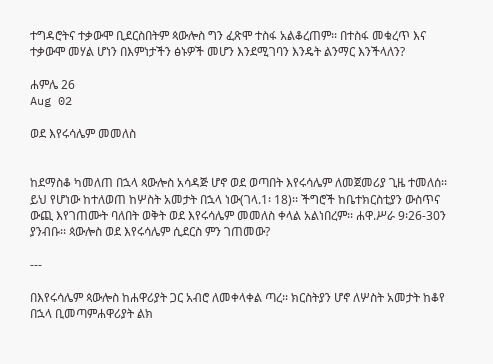ተግዳሮትና ተቃውሞ ቢደርስበትም ጳውሎስ ግን ፈጽሞ ተስፋ አልቆረጠም፡፡ በተስፋ መቁረጥ እና ተቃውሞ መሃል ሆነን በእምነታችን ፅኑዎች መሆን እንደሚገባን እንዴት ልንማር እንችላለን?

ሐምሌ 26
Aug 02

ወደ እየሩሳሌም መመለስ


ከደማስቆ ካመለጠ በኋላ ጳውሎስ አሳዳጅ ሆኖ ወደ ወጣበት እየሩሳሌም ለመጀመሪያ ጊዜ ተመለሰ፡፡ ይህ የሆነው ከተለወጠ ከሦስት አመታት በኋላ ነው(ገላ.1፡ 18)፡፡ ችግሮች ከቤተክርስቲያን ውስጥና ውጪ እየገጠሙት ባለበት ወቅት ወደ እየሩሳሌም መመለስ ቀላል አልነበረም፡፡ ሐዋ.ሥራ 9፡26-30ን ያንብቡ፡፡ ጳውሎስ ወደ እየሩሳሌም ሲደርስ ምን ገጠመው?

---

በእየሩሳሌም ጳውሎስ ከሐዋሪያት ጋር አብሮ ለመቀላቀል ጣረ፡፡ ክርስትያን ሆኖ ለሦስት አመታት ከቆየ በኋላ ቢመጣምሐዋሪያት ልክ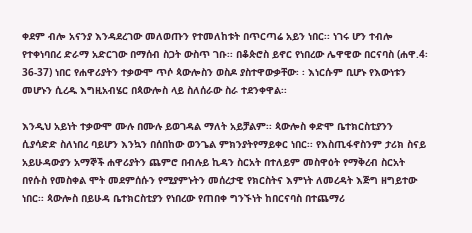ቀደም ብሎ አናንያ እንዳደረገው መለወጡን የተመለከቱት በጥርጣሬ አይን ነበር፡፡ ነገሩ ሆን ተብሎ የተቀነባበረ ድራማ አድርገው በማሰብ ስጋት ውስጥ ገቡ፡፡ በቆጵሮስ ይኖር የነበረው ሌዋዊው በርናባስ (ሐዋ.4፡36-37) ነበር የሐዋሪያትን ተቃውሞ ጥሶ ጳውሎስን ወስዶ ያስተዋውቃቸው፡ ፡ እነርሱም ቢሆኑ የእውነቱን መሆኑን ሲረዱ እግዚአብሄር በጳውሎስ ላይ ስለሰራው ስራ ተደንቀዋል፡፡

እንዲህ አይነት ተቃውሞ ሙሉ በሙሉ ይወገዳል ማለት አይቻልም፡፡ ጳውሎስ ቀድሞ ቤተክርስቲያንን ሲያሳድድ ስለነበረ ባይሆን እንኳን በሰበከው ወንጌል ምክንያትየማይቀር ነበር፡፡ የእስጢፋኖስንም ታሪክ ስናይ አይሁዳውያን አማኞች ሐዋሪያትን ጨምሮ በብሉይ ኪዳን ስርአት በተለይም መስዋዕት የማቅረብ ስርአት በየሱስ የመስቀል ሞት መደምሰሱን የሚያምኑትን መሰረታዊ የክርስትና እምነት ለመረዳት እጅግ ዘግይተው ነበር፡፡ ጳውሎስ በይሁዳ ቤተክርስቲያን የነበረው የጠበቀ ግንኙነት ከበርናባስ በተጨማሪ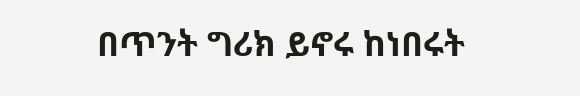በጥንት ግሪክ ይኖሩ ከነበሩት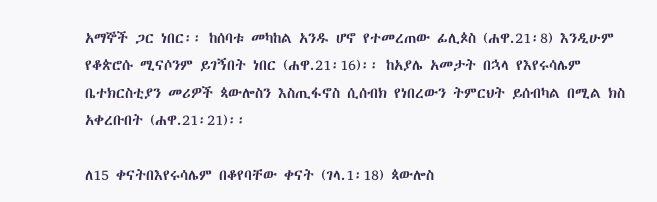አማኞች ጋር ነበር፡፡ ከሰባቱ መካከል አንዱ ሆኖ የተመረጠው ፊሊጶስ (ሐዋ.21፡8) እንዲሁም የቆጵሮሱ ሚናሶንም ይገኝበት ነበር (ሐዋ.21፡16)፡፡ ከአያሌ አመታት በኋላ የእየሩሳሌም ቤተክርስቲያን መሪዎች ጳውሎስን እስጢፋኖስ ሲሰብክ የነበረውን ትምርህት ይሰብካል በሚል ክስ አቀረቡበት (ሐዋ.21፡21)፡፡

ለ15 ቀናትበእየሩሳሌም በቆየባቸው ቀናት (ገላ.1፡18) ጳውሎስ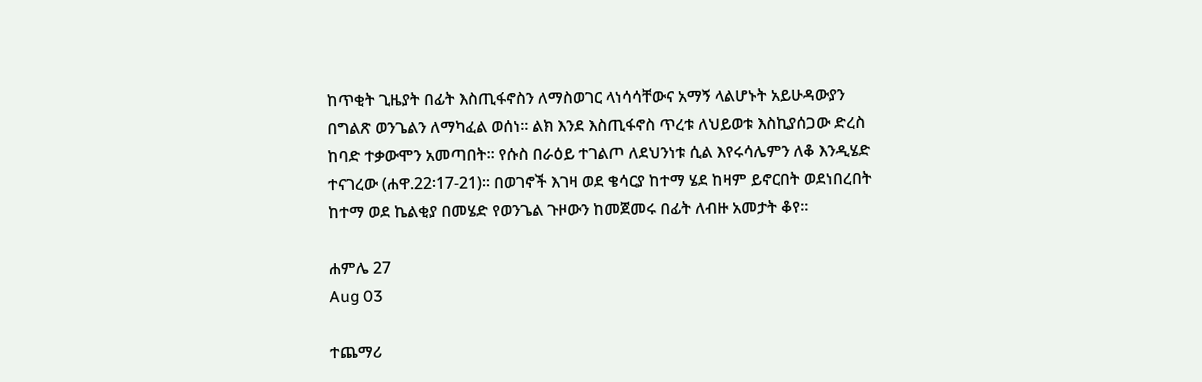ከጥቂት ጊዜያት በፊት እስጢፋኖስን ለማስወገር ላነሳሳቸውና አማኝ ላልሆኑት አይሁዳውያን በግልጽ ወንጌልን ለማካፈል ወሰነ፡፡ ልክ እንደ እስጢፋኖስ ጥረቱ ለህይወቱ እስኪያሰጋው ድረስ ከባድ ተቃውሞን አመጣበት፡፡ የሱስ በራዕይ ተገልጦ ለደህንነቱ ሲል እየሩሳሌምን ለቆ እንዲሄድ ተናገረው (ሐዋ.22፡17-21)፡፡ በወገኖች እገዛ ወደ ቄሳርያ ከተማ ሄደ ከዛም ይኖርበት ወደነበረበት ከተማ ወደ ኬልቂያ በመሄድ የወንጌል ጉዞውን ከመጀመሩ በፊት ለብዙ አመታት ቆየ፡፡

ሐምሌ 27
Aug 03

ተጨማሪ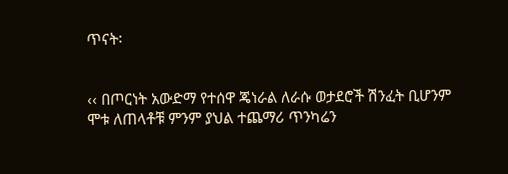ጥናት፡


‹‹ በጦርነት አውድማ የተሰዋ ጄነራል ለራሱ ወታደሮች ሽንፈት ቢሆንም ሞቱ ለጠላቶቹ ምንም ያህል ተጨማሪ ጥንካሬን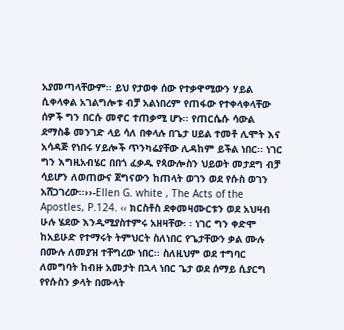አያመጣላቸውም፡፡ ይህ የታወቀ ሰው የተቃዋሚውን ሃይል ሲቀላቀል አገልግሎቱ ብቻ አልነበረም የጠፋው የተቀላቀላቸው ሰዎች ግን በርሱ መኖር ተጠቃሚ ሆኑ፡፡ የጠርሴሱ ሳውል ደማስቆ መንገድ ላይ ሳለ በቀላሉ በጌታ ሀይል ተመቶ ሊሞት እና አሳዳጅ የነበሩ ሃይሎች ጥንካሬያቸው ሊዳከም ይችል ነበር፡፡ ነገር ግን እግዚአብሄር በበጎ ፈቃዱ የጳውሎስን ህይወት መታደግ ብቻ ሳይሆን ለወጠውና ጀግናውን ከጠላት ወገን ወደ የሱስ ወገን አሸጋገረው፡፡››-Ellen G. white , The Acts of the Apostles, P.124. ‹‹ ክርስቶስ ደቀመዛሙርቱን ወደ አህዛብ ሁሉ ሄደው እንዲሚያስተምሩ አዘዛቸው፡ ፡ ነገር ግን ቀድሞ ከአይሁድ የተማሩት ትምህርት ስለነበር የጌታቸውን ቃል ሙሉ በሙሉ ለመያዝ ተቸግረው ነበር፡፡ ስለዚህም ወደ ተግባር ለመግባት ከብዙ አመታት በኋላ ነበር ጌታ ወደ ሰማይ ሲያርግ የየሱስን ቃላት በሙላት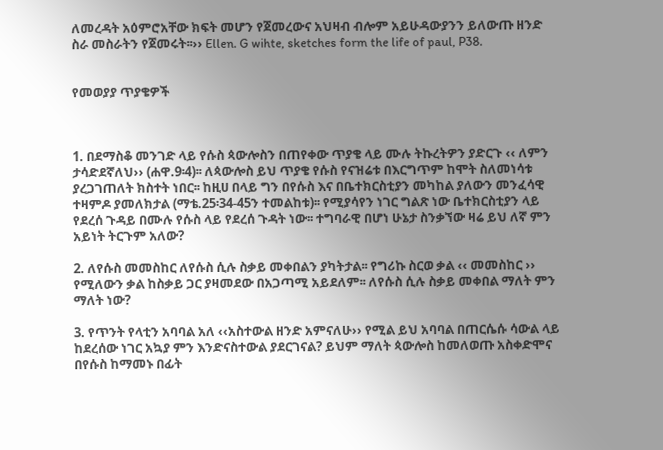ለመረዳት አዕምሮአቸው ክፍት መሆን የጀመረውና አህዛብ ብሎም አይሁዳውያንን ይለውጡ ዘንድ ስራ መስራትን የጀመሩት፡፡›› Ellen. G wihte, sketches form the life of paul, P38.


የመወያያ ጥያቄዎች



1. በደማስቆ መንገድ ላይ የሱስ ጳውሎስን በጠየቀው ጥያቄ ላይ ሙሉ ትኩረትዎን ያድርጉ ‹‹ ለምን ታሳድደኛለህ›› (ሐዋ.9፡4)፡፡ ለጳውሎስ ይህ ጥያቄ የሱስ የናዝሬቱ በእርግጥም ከሞት ስለመነሳቱ ያረጋገጠለት ክስተት ነበር፡፡ ከዚሀ በላይ ግን በየሱስ እና በቤተክርስቲያን መካከል ያለውን መንፈሳዊ ተዛምዶ ያመለክታል (ማቴ.25፡34-45ን ተመልከቱ)፡፡ የሚያሳየን ነገር ግልጽ ነው ቤተክርስቲያን ላይ የደረሰ ጉዳይ በሙሉ የሱስ ላይ የደረሰ ጉዳት ነው፡፡ ተግባራዊ በሆነ ሁኔታ ስንቃኘው ዛሬ ይህ ለኛ ምን አይነት ትርጉም አለው?

2. ለየሱስ መመስከር ለየሱስ ሲሉ ስቃይ መቀበልን ያካትታል፡፡ የግሪኩ ስርወ ቃል ‹‹ መመስከር ›› የሚለውን ቃል ከስቃይ ጋር ያዛመደው በአጋጣሚ አይደለም፡፡ ለየሱስ ሲሉ ስቃይ መቀበል ማለት ምን ማለት ነው?

3. የጥንት የላቲን አባባል አለ ‹‹አስተውል ዘንድ አምናለሁ›› የሚል ይህ አባባል በጠርሴሱ ሳውል ላይ ከደረሰው ነገር አኳያ ምን እንድናስተውል ያደርገናል? ይህም ማለት ጳውሎስ ከመለወጡ አስቀድሞና በየሱስ ከማመኑ በፊት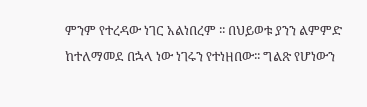ምንም የተረዳው ነገር አልነበረም ፡፡ በህይወቱ ያንን ልምምድ ከተለማመደ በኋላ ነው ነገሩን የተነዘበው፡፡ ግልጽ የሆነውን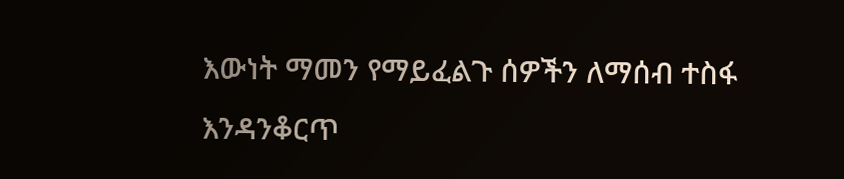እውነት ማመን የማይፈልጉ ሰዎችን ለማሰብ ተስፋ እንዳንቆርጥ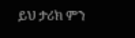ይህ ታሪክ ምን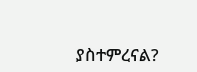ያስተምረናል?